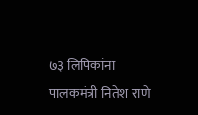७३ लिपिकांना पालकमंत्री नितेश राणे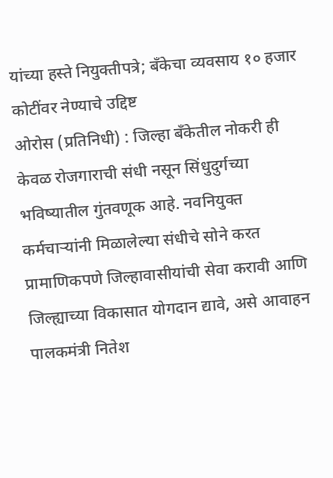यांच्या हस्ते नियुक्तीपत्रे; बँकेचा व्यवसाय १० हजार कोटींवर नेण्याचे उद्दिष्ट
ओरोस (प्रतिनिधी) : जिल्हा बँकेतील नोकरी ही केवळ रोजगाराची संधी नसून सिंधुदुर्गच्या भविष्यातील गुंतवणूक आहे. नवनियुक्त कर्मचाऱ्यांनी मिळालेल्या संधीचे सोने करत प्रामाणिकपणे जिल्हावासीयांची सेवा करावी आणि जिल्ह्याच्या विकासात योगदान द्यावे, असे आवाहन पालकमंत्री नितेश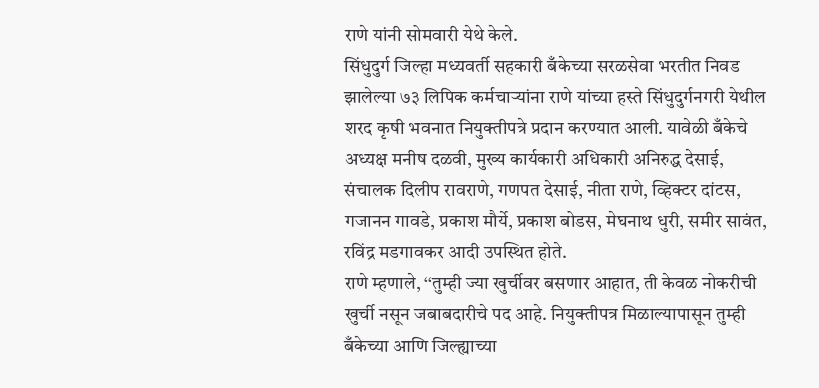राणे यांनी सोमवारी येथे केले.
सिंधुदुर्ग जिल्हा मध्यवर्ती सहकारी बँकेच्या सरळसेवा भरतीत निवड झालेल्या ७३ लिपिक कर्मचाऱ्यांना राणे यांच्या हस्ते सिंधुदुर्गनगरी येथील शरद कृषी भवनात नियुक्तीपत्रे प्रदान करण्यात आली. यावेळी बँकेचे अध्यक्ष मनीष दळवी, मुख्य कार्यकारी अधिकारी अनिरुद्ध देसाई, संचालक दिलीप रावराणे, गणपत देसाई, नीता राणे, व्हिक्टर दांटस, गजानन गावडे, प्रकाश मौर्ये, प्रकाश बोडस, मेघनाथ धुरी, समीर सावंत, रविंद्र मडगावकर आदी उपस्थित होते.
राणे म्हणाले, ‘‘तुम्ही ज्या खुर्चीवर बसणार आहात, ती केवळ नोकरीची खुर्ची नसून जबाबदारीचे पद आहे. नियुक्तीपत्र मिळाल्यापासून तुम्ही बँकेच्या आणि जिल्ह्याच्या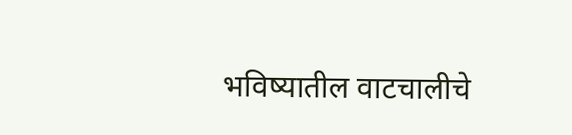भविष्यातील वाटचालीचे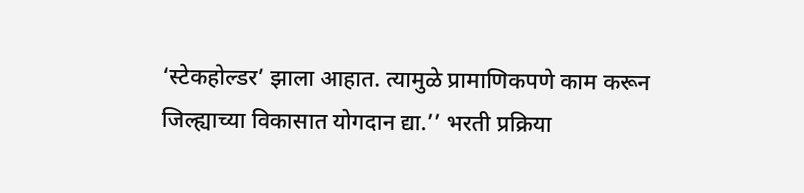‘स्टेकहोल्डर’ झाला आहात. त्यामुळे प्रामाणिकपणे काम करून जिल्ह्याच्या विकासात योगदान द्या.’’ भरती प्रक्रिया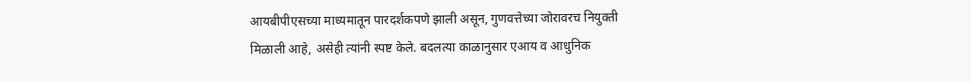आयबीपीएसच्या माध्यमातून पारदर्शकपणे झाली असून, गुणवत्तेच्या जोरावरच नियुक्ती मिळाली आहे, असेही त्यांनी स्पष्ट केले. बदलत्या काळानुसार एआय व आधुनिक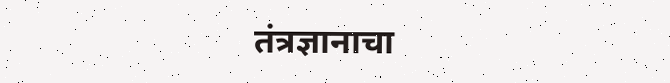तंत्रज्ञानाचा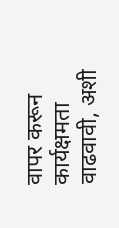वापर करून कार्यक्षमता वाढवावी, अशी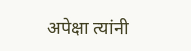अपेक्षा त्यांनी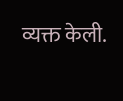व्यक्त केली.